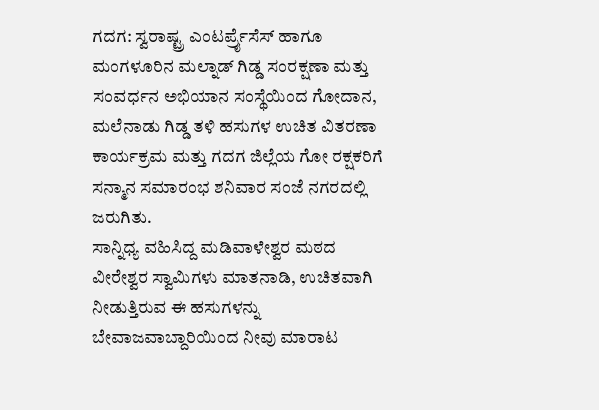ಗದಗ: ಸ್ವರಾಷ್ಟ್ರ ಎಂಟರ್ಪ್ರೈಸೆಸ್ ಹಾಗೂ ಮಂಗಳೂರಿನ ಮಲ್ನಾಡ್ ಗಿಡ್ಡ ಸಂರಕ್ಷಣಾ ಮತ್ತು ಸಂವರ್ಧನ ಅಭಿಯಾನ ಸಂಸ್ಥೆಯಿಂದ ಗೋದಾನ, ಮಲೆನಾಡು ಗಿಡ್ಡ ತಳಿ ಹಸುಗಳ ಉಚಿತ ವಿತರಣಾ ಕಾರ್ಯಕ್ರಮ ಮತ್ತು ಗದಗ ಜಿಲ್ಲೆಯ ಗೋ ರಕ್ಷಕರಿಗೆ ಸನ್ಮಾನ ಸಮಾರಂಭ ಶನಿವಾರ ಸಂಜೆ ನಗರದಲ್ಲಿ ಜರುಗಿತು.
ಸಾನ್ನಿಧ್ಯ ವಹಿಸಿದ್ದ ಮಡಿವಾಳೇಶ್ವರ ಮಠದ ವೀರೇಶ್ವರ ಸ್ವಾಮಿಗಳು ಮಾತನಾಡಿ, ಉಚಿತವಾಗಿ ನೀಡುತ್ತಿರುವ ಈ ಹಸುಗಳನ್ನು ಬೇವಾಜವಾಬ್ದಾರಿಯಿಂದ ನೀವು ಮಾರಾಟ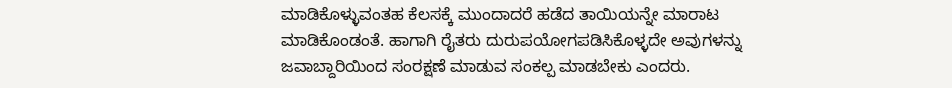ಮಾಡಿಕೊಳ್ಳುವಂತಹ ಕೆಲಸಕ್ಕೆ ಮುಂದಾದರೆ ಹಡೆದ ತಾಯಿಯನ್ನೇ ಮಾರಾಟ ಮಾಡಿಕೊಂಡಂತೆ. ಹಾಗಾಗಿ ರೈತರು ದುರುಪಯೋಗಪಡಿಸಿಕೊಳ್ಳದೇ ಅವುಗಳನ್ನು ಜವಾಬ್ದಾರಿಯಿಂದ ಸಂರಕ್ಷಣೆ ಮಾಡುವ ಸಂಕಲ್ಪ ಮಾಡಬೇಕು ಎಂದರು.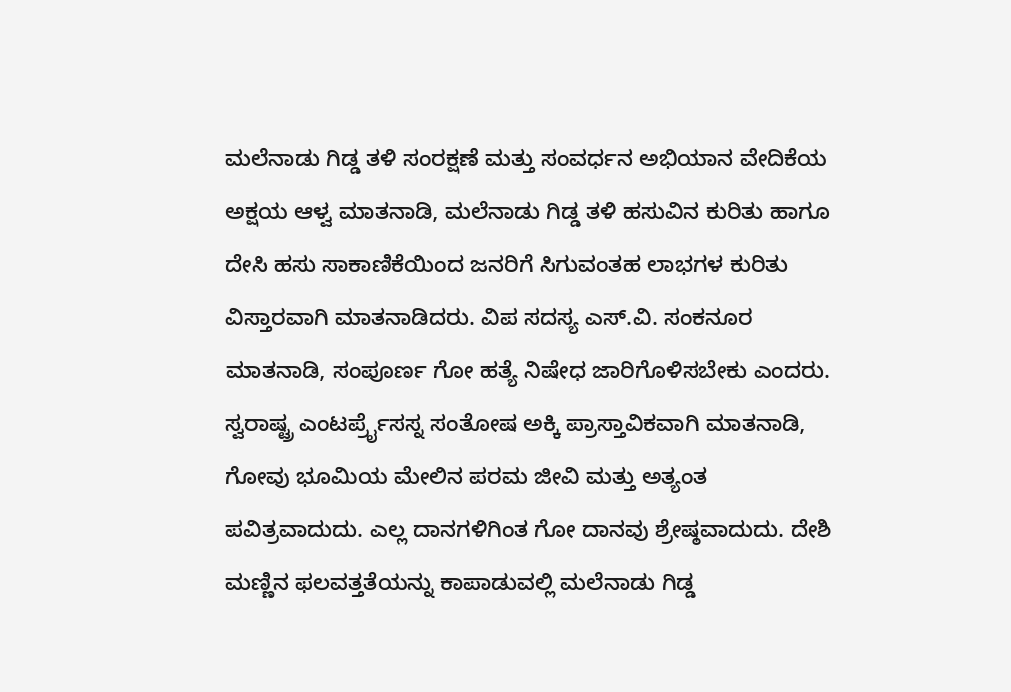ಮಲೆನಾಡು ಗಿಡ್ಡ ತಳಿ ಸಂರಕ್ಷಣೆ ಮತ್ತು ಸಂವರ್ಧನ ಅಭಿಯಾನ ವೇದಿಕೆಯ ಅಕ್ಷಯ ಆಳ್ವ ಮಾತನಾಡಿ, ಮಲೆನಾಡು ಗಿಡ್ಡ ತಳಿ ಹಸುವಿನ ಕುರಿತು ಹಾಗೂ ದೇಸಿ ಹಸು ಸಾಕಾಣಿಕೆಯಿಂದ ಜನರಿಗೆ ಸಿಗುವಂತಹ ಲಾಭಗಳ ಕುರಿತು ವಿಸ್ತಾರವಾಗಿ ಮಾತನಾಡಿದರು. ವಿಪ ಸದಸ್ಯ ಎಸ್.ವಿ. ಸಂಕನೂರ ಮಾತನಾಡಿ, ಸಂಪೂರ್ಣ ಗೋ ಹತ್ಯೆ ನಿಷೇಧ ಜಾರಿಗೊಳಿಸಬೇಕು ಎಂದರು. ಸ್ವರಾಷ್ಟ್ರ ಎಂಟರ್ಪ್ರೈಸಸ್ನ ಸಂತೋಷ ಅಕ್ಕಿ ಪ್ರಾಸ್ತಾವಿಕವಾಗಿ ಮಾತನಾಡಿ, ಗೋವು ಭೂಮಿಯ ಮೇಲಿನ ಪರಮ ಜೀವಿ ಮತ್ತು ಅತ್ಯಂತ ಪವಿತ್ರವಾದುದು. ಎಲ್ಲ ದಾನಗಳಿಗಿಂತ ಗೋ ದಾನವು ಶ್ರೇಷ್ಠವಾದುದು. ದೇಶಿ ಮಣ್ಣಿನ ಫಲವತ್ತತೆಯನ್ನು ಕಾಪಾಡುವಲ್ಲಿ ಮಲೆನಾಡು ಗಿಡ್ಡ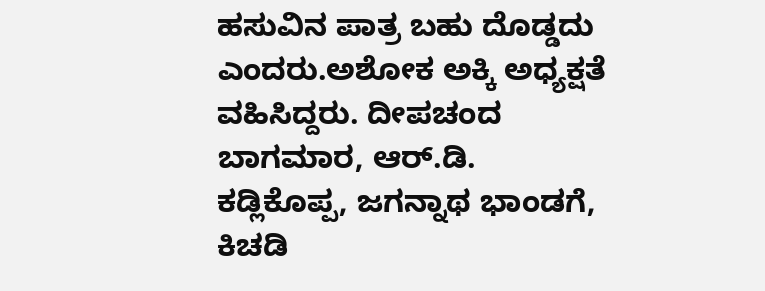ಹಸುವಿನ ಪಾತ್ರ ಬಹು ದೊಡ್ಡದು ಎಂದರು.ಅಶೋಕ ಅಕ್ಕಿ ಅಧ್ಯಕ್ಷತೆ ವಹಿಸಿದ್ದರು. ದೀಪಚಂದ ಬಾಗಮಾರ, ಆರ್.ಡಿ. ಕಡ್ಲಿಕೊಪ್ಪ, ಜಗನ್ನಾಥ ಭಾಂಡಗೆ, ಕಿಚಡಿ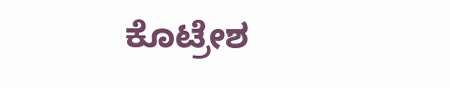ಕೊಟ್ರೇಶ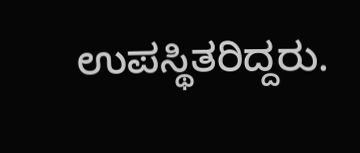ಉಪಸ್ಥಿತರಿದ್ದರು.